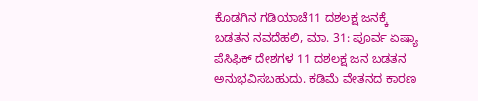ಕೊಡಗಿನ ಗಡಿಯಾಚೆ11 ದಶಲಕ್ಷ ಜನಕ್ಕೆ ಬಡತನ ನವದೆಹಲಿ, ಮಾ. 31: ಪೂರ್ವ ಏಷ್ಯಾ ಪೆಸಿಫಿಕ್ ದೇಶಗಳ 11 ದಶಲಕ್ಷ ಜನ ಬಡತನ ಅನುಭವಿಸಬಹುದು. ಕಡಿಮೆ ವೇತನದ ಕಾರಣ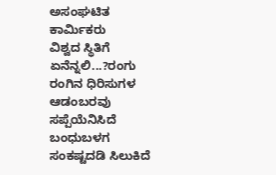ಅಸಂಘಟಿತ ಕಾರ್ಮಿಕರು
ವಿಶ್ವದ ಸ್ಥಿತಿಗೆ ಏನೆನ್ನಲಿ...?ರಂಗು ರಂಗಿನ ಧಿರಿಸುಗಳ ಆಡಂಬರವು ಸಪ್ಪೆಯೆನಿಸಿದೆ ಬಂಧುಬಳಗ ಸಂಕಷ್ಟದಡಿ ಸಿಲುಕಿದೆ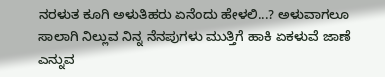ನರಳುತ ಕೂಗಿ ಅಳುತಿಹರು ಏನೆಂದು ಹೇಳಲಿ...? ಅಳುವಾಗಲೂ ಸಾಲಾಗಿ ನಿಲ್ಲುವ ನಿನ್ನ ನೆನಪುಗಳು ಮುತ್ತಿಗೆ ಹಾಕಿ ಏಕಳುವೆ ಜಾಣೆ ಎನ್ನುವ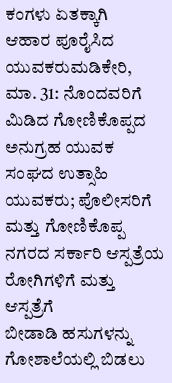ಕಂಗಳು ಏತಕ್ಕಾಗಿ
ಆಹಾರ ಪೂರೈಸಿದ ಯುವಕರುಮಡಿಕೇರಿ, ಮಾ. 31: ನೊಂದವರಿಗೆ ಮಿಡಿದ ಗೋಣಿಕೊಪ್ಪದ ಅನುಗ್ರಹ ಯುವಕ ಸಂಘದ ಉತ್ಸಾಹಿ ಯುವಕರು; ಪೊಲೀಸರಿಗೆ ಮತ್ತು ಗೋಣಿಕೊಪ್ಪ ನಗರದ ಸರ್ಕಾರಿ ಆಸ್ಪತ್ರೆಯ ರೋಗಿಗಳಿಗೆ ಮತ್ತು ಆಸ್ಪತ್ರೆಗೆ
ಬೀಡಾಡಿ ಹಸುಗಳನ್ನು ಗೋಶಾಲೆಯಲ್ಲಿ ಬಿಡಲು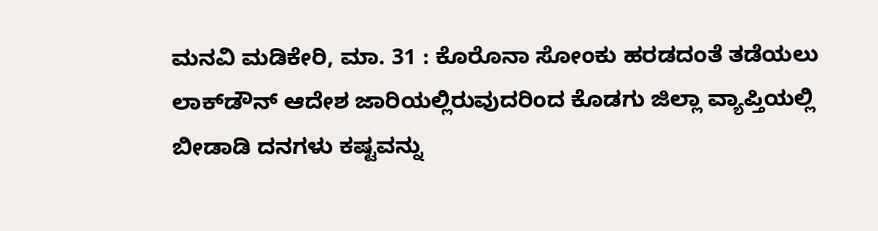ಮನವಿ ಮಡಿಕೇರಿ, ಮಾ. 31 : ಕೊರೊನಾ ಸೋಂಕು ಹರಡದಂತೆ ತಡೆಯಲು ಲಾಕ್‍ಡೌನ್ ಆದೇಶ ಜಾರಿಯಲ್ಲಿರುವುದರಿಂದ ಕೊಡಗು ಜಿಲ್ಲಾ ವ್ಯಾಪ್ತಿಯಲ್ಲಿ ಬೀಡಾಡಿ ದನಗಳು ಕಷ್ಟವನ್ನು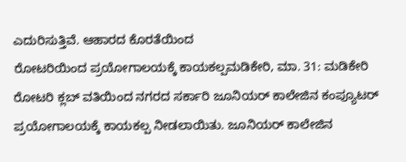ಎದುರಿಸುತ್ತಿವೆ. ಆಹಾರದ ಕೊರತೆಯಿಂದ
ರೋಟರಿಯಿಂದ ಪ್ರಯೋಗಾಲಯಕ್ಕೆ ಕಾಯಕಲ್ಪಮಡಿಕೇರಿ, ಮಾ. 31: ಮಡಿಕೇರಿ ರೋಟರಿ ಕ್ಲಬ್ ವತಿಯಿಂದ ನಗರದ ಸರ್ಕಾರಿ ಜೂನಿಯರ್ ಕಾಲೇಜಿನ ಕಂಪ್ಯೂಟರ್ ಪ್ರಯೋಗಾಲಯಕ್ಕೆ ಕಾಯಕಲ್ಪ ನೀಡಲಾಯಿತು. ಜೂನಿಯರ್ ಕಾಲೇಜಿನ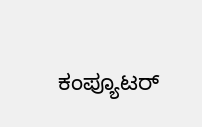ಕಂಪ್ಯೂಟರ್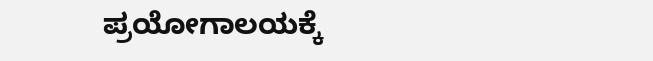ಪ್ರಯೋಗಾಲಯಕ್ಕೆ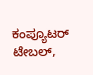ಕಂಪ್ಯೂಟರ್ ಟೇಬಲ್,